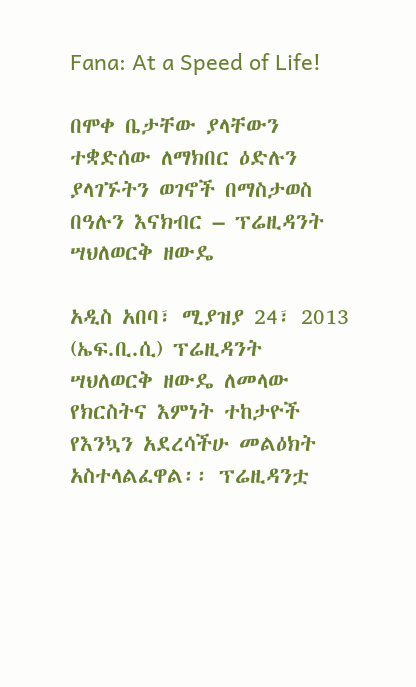Fana: At a Speed of Life!

በሞቀ ቤታቸው ያላቸውን ተቋድሰው ለማክበር ዕድሉን ያላገኙትን ወገኖች በማስታወስ በዓሉን እናክብር – ፕሬዚዳንት ሣህለወርቅ ዘውዴ

አዲስ አበባ፣ ሚያዝያ 24፣ 2013 (ኤፍ.ቢ.ሲ) ፕሬዚዳንት ሣህለወርቅ ዘውዴ ለመላው የክርስትና እምነት ተከታዮች የእንኳን አደረሳችሁ መልዕክት አስተላልፈዋል፡፡ ፕሬዚዳንቷ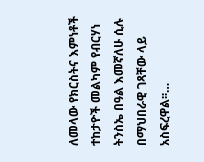ለመላው የክርስትና እምነቶች ተከታዮች መልካም የብርሃነ ትንስኤ በዓል እመኛለሁ ሲሉ በማህበራዊ ገጻቸው ላይ አስፍረዋል፡፡…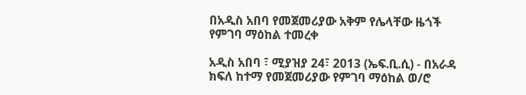በአዲስ አበባ የመጀመሪያው አቅም የሌላቸው ዜጎች የምገባ ማዕከል ተመረቀ

አዲስ አበባ ፣ ሚያዝያ 24፣ 2013 (ኤፍ.ቢ.ሲ) - በአራዳ ክፍለ ከተማ የመጀመሪያው የምገባ ማዕከል ወ/ሮ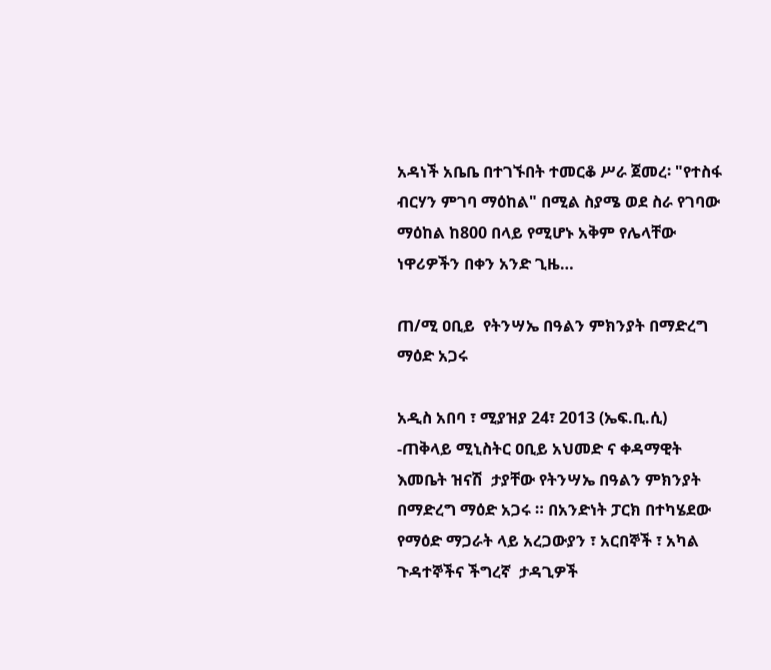አዳነች አቤቤ በተገኙበት ተመርቆ ሥራ ጀመረ፡ "የተስፋ ብርሃን ምገባ ማዕከል" በሚል ስያሜ ወደ ስራ የገባው ማዕከል ከ800 በላይ የሚሆኑ አቅም የሌላቸው ነዋሪዎችን በቀን አንድ ጊዜ…

ጠ/ሚ ዐቢይ  የትንሣኤ በዓልን ምክንያት በማድረግ ማዕድ አጋሩ

አዲስ አበባ ፣ ሚያዝያ 24፣ 2013 (ኤፍ.ቢ.ሲ) -ጠቅላይ ሚኒስትር ዐቢይ አህመድ ና ቀዳማዊት እመቤት ዝናሽ  ታያቸው የትንሣኤ በዓልን ምክንያት በማድረግ ማዕድ አጋሩ ። በአንድነት ፓርክ በተካሄደው የማዕድ ማጋራት ላይ አረጋውያን ፣ አርበኞች ፣ አካል ጉዳተኞችና ችግረኛ  ታዳጊዎች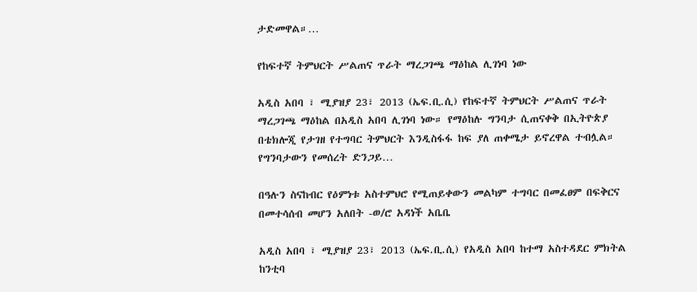ታድመዋል።…

የከፍተኛ ትምህርት ሥልጠና ጥራት ማረጋገጫ ማዕከል ሊገነባ ነው

አዲስ አበባ ፣ ሚያዝያ 23፣ 2013 (ኤፍ.ቢ.ሲ) የከፍተኛ ትምህርት ሥልጠና ጥራት ማረጋገጫ ማዕከል በአዲስ አበባ ሊገነባ ነው። የማዕከሉ ግንባታ ሲጠናቀቅ በኢትዮጵያ በቴክሎጂ የታገዘ የተግባር ትምህርት እንዲስፋፋ ከፍ ያለ ጠቀሜታ ይኖረዋል ተብሏል። የግንባታውን የመሰረት ድንጋይ…

በዓሉን ስናከብር የዕምነቱ አስተምህሮ የሚጠይቀውን መልካም ተግባር በመፈፀም በፍቅርና በመተሳሰብ መሆን አለበት -ወ/ሮ አዳነች አቤቤ

አዲስ አበባ ፣ ሚያዝያ 23፣ 2013 (ኤፍ.ቢ.ሲ) የአዲስ አበባ ከተማ አስተዳደር ምክትል ከንቲባ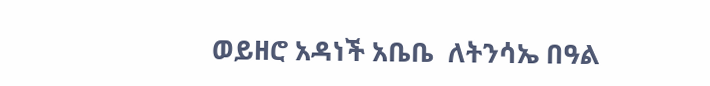ወይዘሮ አዳነች አቤቤ  ለትንሳኤ በዓል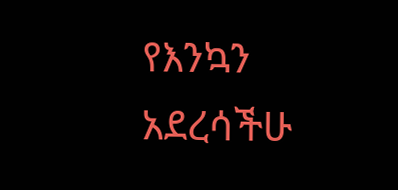የእንኳን አደረሳችሁ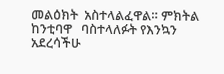መልዕክት  አስተላልፈዋል። ምክትል ከንቲባዋ   ባስተላለፉት የእንኳን አደረሳችሁ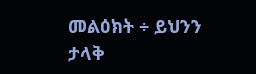መልዕክት ÷ ይህንን ታላቅ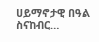ሀይማኖታዊ በዓል ስናከብር…